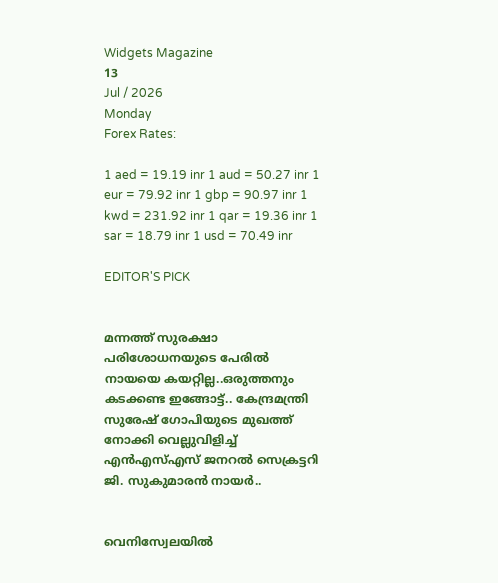Widgets Magazine
13
Jul / 2026
Monday
Forex Rates:

1 aed = 19.19 inr 1 aud = 50.27 inr 1 eur = 79.92 inr 1 gbp = 90.97 inr 1 kwd = 231.92 inr 1 qar = 19.36 inr 1 sar = 18.79 inr 1 usd = 70.49 inr

EDITOR'S PICK


മന്നത്ത് സുരക്ഷാ പരിശോധനയുടെ പേരില്‍ നായയെ കയറ്റില്ല..ഒരുത്തനും കടക്കണ്ട ഇങ്ങോട്ട്.. കേന്ദ്രമന്ത്രി സുരേഷ് ഗോപിയുടെ മുഖത്ത് നോക്കി വെല്ലുവിളിച്ച് എന്‍എസ്എസ് ജനറല്‍ സെക്രട്ടറി ജി. സുകുമാരന്‍ നായര്‍..


വെനിസ്വേലയില്‍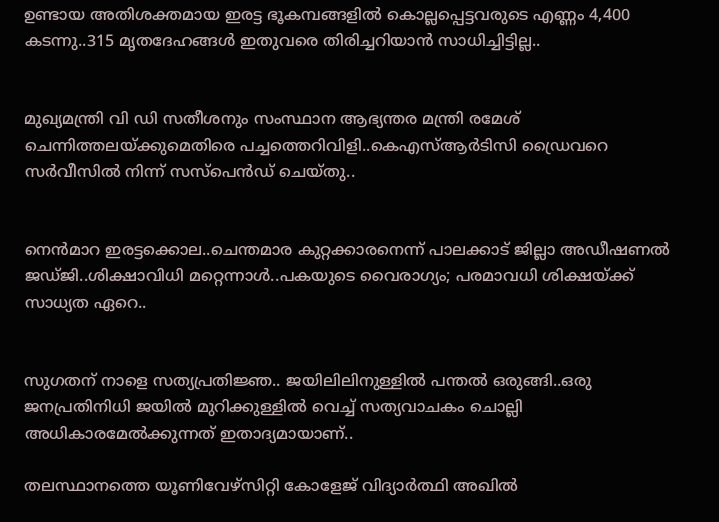ഉണ്ടായ അതിശക്തമായ ഇരട്ട ഭൂകമ്പങ്ങളില്‍ കൊല്ലപ്പെട്ടവരുടെ എണ്ണം 4,400 കടന്നു..315 മൃതദേഹങ്ങള്‍ ഇതുവരെ തിരിച്ചറിയാന്‍ സാധിച്ചിട്ടില്ല..


മുഖ്യമന്ത്രി വി ഡി സതീശനും സംസ്ഥാന ആഭ്യന്തര മന്ത്രി രമേശ് ചെന്നിത്തലയ്ക്കുമെതിരെ പച്ചത്തെറിവിളി..കെഎസ്ആർടിസി ഡ്രൈവറെ സർവീസിൽ നിന്ന് സസ്പെൻഡ് ചെയ്തു..


നെന്‍മാറ ഇരട്ടക്കൊല..ചെന്തമാര കുറ്റക്കാരനെന്ന് പാലക്കാട് ജില്ലാ അഡീഷണല്‍ ജഡ്ജി..ശിക്ഷാവിധി മറ്റെന്നാള്‍..പകയുടെ വൈരാഗ്യം; പരമാവധി ശിക്ഷയ്ക്ക് സാധ്യത ഏറെ..


സുഗതന് നാളെ സത്യപ്രതിജ്ഞ.. ജയിലിലിനുള്ളിൽ പന്തൽ ഒരുങ്ങി..ഒരു ജനപ്രതിനിധി ജയിൽ മുറിക്കുള്ളിൽ വെച്ച് സത്യവാചകം ചൊല്ലി അധികാരമേൽക്കുന്നത് ഇതാദ്യമായാണ്..

തലസ്ഥാനത്തെ യൂണിവേഴ്സിറ്റി കോളേജ് വിദ്യാർത്ഥി അഖിൽ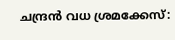ചന്ദ്രൻ വധ ശ്രമക്കേസ്: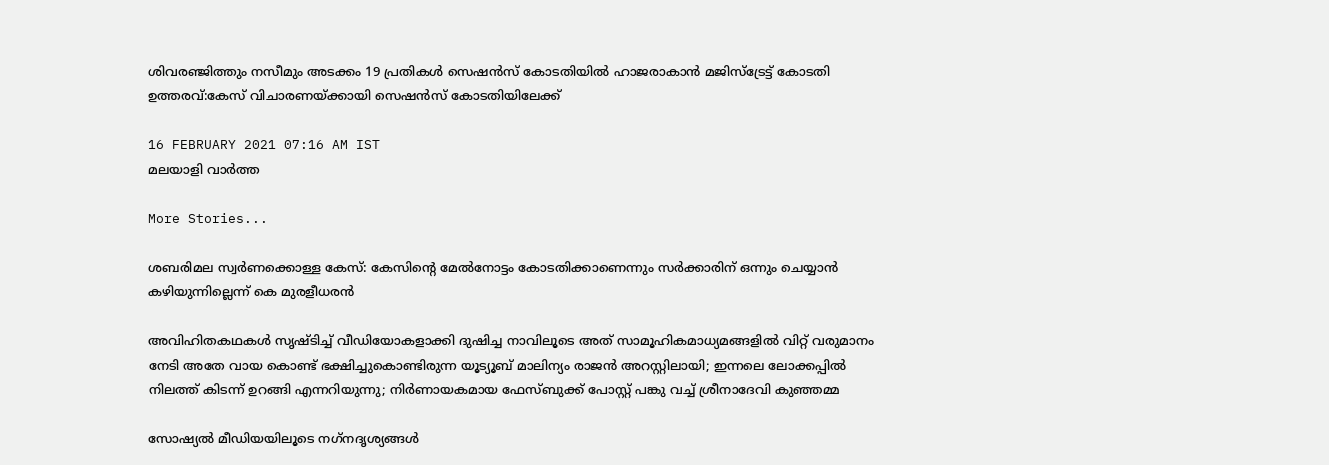ശിവരഞ്ജിത്തും നസീമും അടക്കം 19 പ്രതികൾ സെഷൻസ് കോടതിയിൽ ഹാജരാകാൻ മജിസ്ട്രേട്ട് കോടതി ഉത്തരവ്:കേസ് വിചാരണയ്ക്കായി സെഷൻസ് കോടതിയിലേക്ക്

16 FEBRUARY 2021 07:16 AM IST
മലയാളി വാര്‍ത്ത

More Stories...

ശബരിമല സ്വര്‍ണക്കൊള്ള കേസ്: കേസിന്റെ മേല്‍നോട്ടം കോടതിക്കാണെന്നും സര്‍ക്കാരിന് ഒന്നും ചെയ്യാന്‍ കഴിയുന്നില്ലെന്ന് കെ മുരളീധരന്‍

അവിഹിതകഥകൾ സൃഷ്ടിച്ച് വീഡിയോകളാക്കി ദുഷിച്ച നാവിലൂടെ അത് സാമൂഹികമാധ്യമങ്ങളിൽ വിറ്റ് വരുമാനം നേടി അതേ വായ കൊണ്ട് ഭക്ഷിച്ചുകൊണ്ടിരുന്ന യൂട്യൂബ് മാലിന്യം രാജൻ അറസ്റ്റിലായി; ഇന്നലെ ലോക്കപ്പിൽ നിലത്ത് കിടന്ന് ഉറങ്ങി എന്നറിയുന്നു; നിർണായകമായ ഫേസ്ബുക്ക് പോസ്റ്റ് പങ്കു വച്ച് ശ്രീനാദേവി കുഞ്ഞമ്മ

സോഷ്യല്‍ മീഡിയയിലൂടെ നഗ്‌നദൃശ്യങ്ങള്‍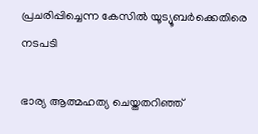പ്രചരിപ്പിച്ചെന്ന കേസില്‍ യൂട്യൂബര്‍ക്കെതിരെ നടപടി

ഭാര്യ ആത്മഹത്യ ചെയ്തതറിഞ്ഞ്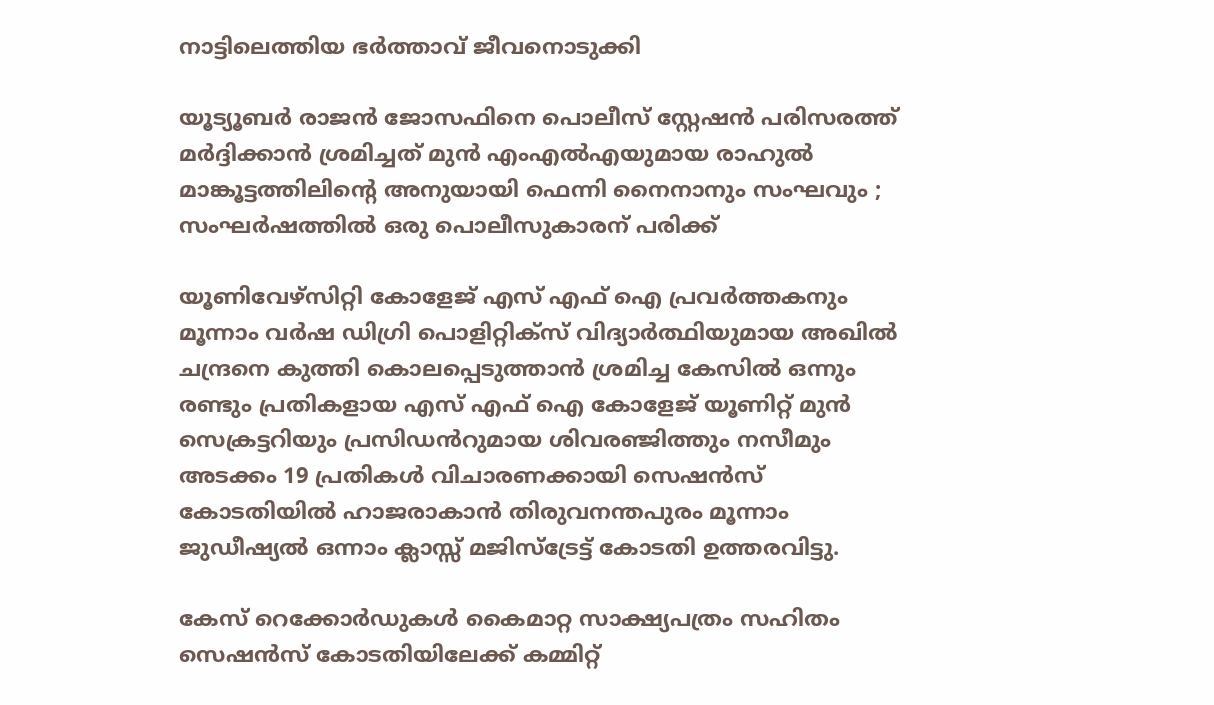നാട്ടിലെത്തിയ ഭര്‍ത്താവ് ജീവനൊടുക്കി

യൂട്യൂബർ രാജൻ ജോസഫിനെ പൊലീസ് സ്റ്റേഷൻ പരിസരത്ത് മർദ്ദിക്കാൻ ശ്രമിച്ചത് മുൻ എംഎൽഎയുമായ രാഹുൽ മാങ്കൂട്ടത്തിലിന്റെ അനുയായി ഫെന്നി നൈനാനും സംഘവും ; സംഘർഷത്തിൽ ഒരു പൊലീസുകാരന് പരിക്ക്

യൂണിവേഴ്സിറ്റി കോളേജ് എസ് എഫ് ഐ പ്രവർത്തകനും മൂന്നാം വർഷ ഡിഗ്രി പൊളിറ്റിക്സ് വിദ്യാർത്ഥിയുമായ അഖിൽ ചന്ദ്രനെ കുത്തി കൊലപ്പെടുത്താൻ ശ്രമിച്ച കേസിൽ ഒന്നും രണ്ടും പ്രതികളായ എസ് എഫ് ഐ കോളേജ് യൂണിറ്റ് മുൻ സെക്രട്ടറിയും പ്രസിഡൻറുമായ ശിവരഞ്ജിത്തും നസീമും അടക്കം 19 പ്രതികൾ വിചാരണക്കായി സെഷൻസ് കോടതിയിൽ ഹാജരാകാൻ തിരുവനന്തപുരം മൂന്നാം ജുഡീഷ്യൽ ഒന്നാം ക്ലാസ്സ് മജിസ്ട്രേട്ട് കോടതി ഉത്തരവിട്ടു.

കേസ് റെക്കോർഡുകൾ കൈമാറ്റ സാക്ഷ്യപത്രം സഹിതം സെഷൻസ് കോടതിയിലേക്ക് കമ്മിറ്റ്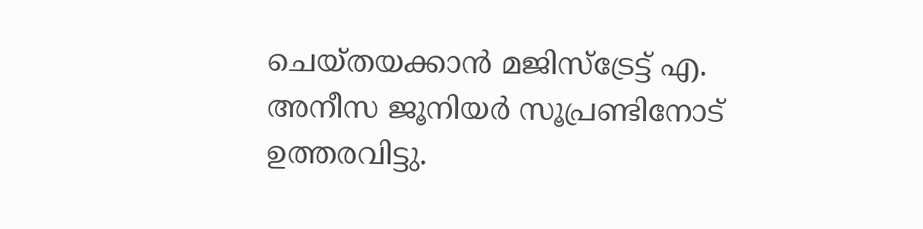ചെയ്തയക്കാൻ മജിസ്‌ട്രേട്ട് എ. അനീസ ജൂനിയർ സൂപ്രണ്ടിനോട് ഉത്തരവിട്ടു.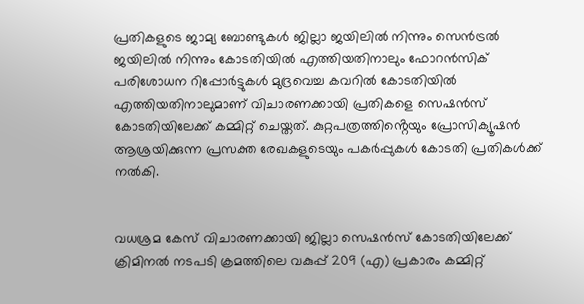പ്രതികളുടെ ജാമ്യ ബോണ്ടുകൾ ജില്ലാ ജയിലിൽ നിന്നും സെൻട്രൽ ജയിലിൽ നിന്നും കോടതിയിൽ എത്തിയതിനാലും ഫോറൻസിക് പരിശോധന റിപ്പോർട്ടുകൾ മുദ്രവെച്ച കവറിൽ കോടതിയിൽ എത്തിയതിനാലുമാണ് വിചാരണക്കായി പ്രതികളെ സെഷൻസ് കോടതിയിലേക്ക് കമ്മിറ്റ് ചെയ്തത്. കുറ്റപത്രത്തിൻ്റെയും പ്രോസിക്യൂഷൻ ആശ്രയിക്കുന്ന പ്രസക്ത രേഖകളുടെയും പകർപ്പുകൾ കോടതി പ്രതികൾക്ക് നൽകി.


വധശ്രമ കേസ് വിചാരണക്കായി ജില്ലാ സെഷൻസ് കോടതിയിലേക്ക് ക്രിമിനൽ നടപടി ക്രമത്തിലെ വകുപ്പ് 209 (എ) പ്രകാരം കമ്മിറ്റ്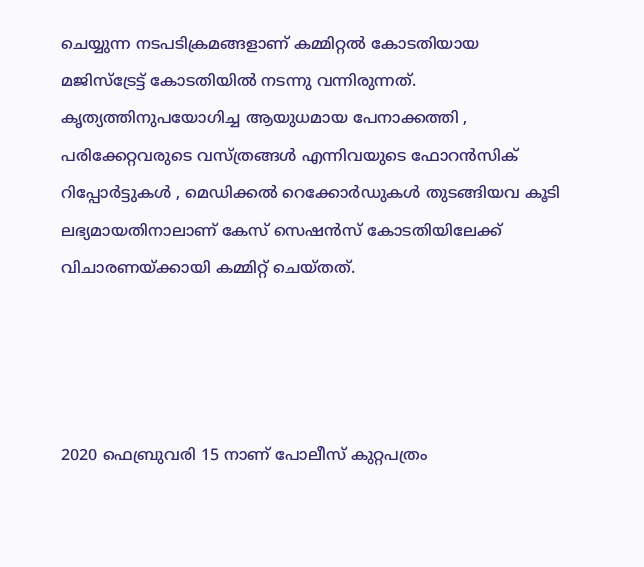ചെയ്യുന്ന നടപടിക്രമങ്ങളാണ് കമ്മിറ്റൽ കോടതിയായ മജിസ്ട്രേട്ട് കോടതിയിൽ നടന്നു വന്നിരുന്നത്. കൃത്യത്തിനുപയോഗിച്ച ആയുധമായ പേനാക്കത്തി , പരിക്കേറ്റവരുടെ വസ്ത്രങ്ങൾ എന്നിവയുടെ ഫോറൻസിക് റിപ്പോർട്ടുകൾ , മെഡിക്കൽ റെക്കോർഡുകൾ തുടങ്ങിയവ കൂടി ലഭ്യമായതിനാലാണ് കേസ് സെഷൻസ് കോടതിയിലേക്ക് വിചാരണയ്ക്കായി കമ്മിറ്റ് ചെയ്തത്.




2020 ഫെബ്രുവരി 15 നാണ് പോലീസ് കുറ്റപത്രം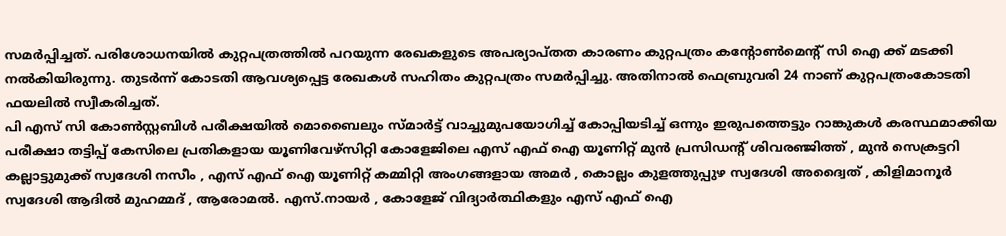സമർപ്പിച്ചത്. പരിശോധനയിൽ കുറ്റപത്രത്തിൽ പറയുന്ന രേഖകളുടെ അപര്യാപ്തത കാരണം കുറ്റപത്രം കൻ്റോൺമെൻ്റ് സി ഐ ക്ക് മടക്കി നൽകിയിരുന്നു. തുടർന്ന് കോടതി ആവശ്യപ്പെട്ട രേഖകൾ സഹിതം കുറ്റപത്രം സമർപ്പിച്ചു. അതിനാൽ ഫെബ്രുവരി 24 നാണ് കുറ്റപത്രംകോടതി ഫയലിൽ സ്വീകരിച്ചത്.
പി എസ് സി കോൺസ്റ്റബിൾ പരീക്ഷയിൽ മൊബൈലും സ്മാർട്ട് വാച്ചുമുപയോഗിച്ച് കോപ്പിയടിച്ച് ഒന്നും ഇരുപത്തെട്ടും റാങ്കുകൾ കരസ്ഥമാക്കിയ പരീക്ഷാ തട്ടിപ്പ് കേസിലെ പ്രതികളായ യൂണിവേഴ്‌സിറ്റി കോളേജിലെ എസ് എഫ് ഐ യൂണിറ്റ് മുൻ പ്രസിഡൻ്റ് ശിവരഞ്ജിത്ത് , മുൻ സെക്രട്ടറി കല്ലാട്ടുമുക്ക് സ്വദേശി നസീം , എസ് എഫ് ഐ യൂണിറ്റ് കമ്മിറ്റി അംഗങ്ങളായ അമർ , കൊല്ലം കുളത്തുപ്പുഴ സ്വദേശി അദ്വൈത് , കിളിമാനൂർ സ്വദേശി ആദിൽ മുഹമ്മദ് , ആരോമൽ. എസ്.നായർ , കോളേജ് വിദ്യാർത്ഥികളും എസ് എഫ് ഐ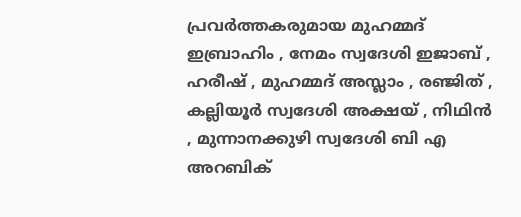പ്രവർത്തകരുമായ മുഹമ്മദ് ഇബ്രാഹിം , നേമം സ്വദേശി ഇജാബ് , ഹരീഷ് , മുഹമ്മദ് അസ്ലാം , രഞ്ജിത് , കല്ലിയൂർ സ്വദേശി അക്ഷയ് , നിഥിൻ , മുന്നാനക്കുഴി സ്വദേശി ബി എ അറബിക്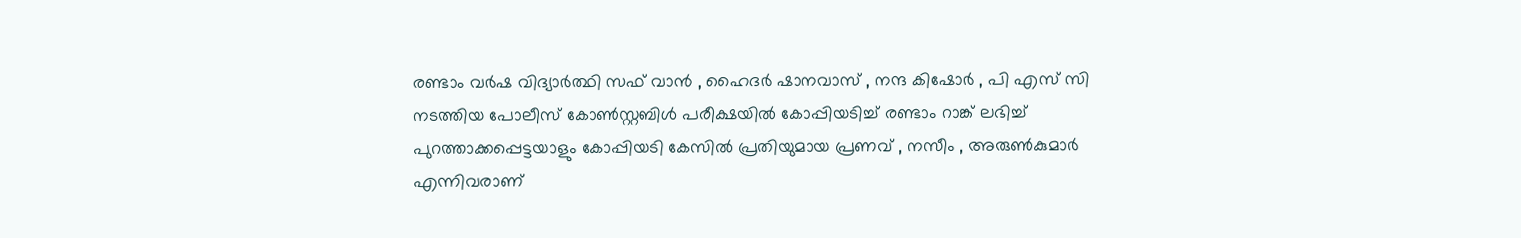രണ്ടാം വർഷ വിദ്യാർത്ഥി സഫ് വാൻ , ഹൈദർ ഷാനവാസ് , നന്ദ കിഷോർ , പി എസ് സി നടത്തിയ പോലീസ് കോൺസ്റ്റബിൾ പരീക്ഷയിൽ കോപ്പിയടിച്ച് രണ്ടാം റാങ്ക് ലഭിച്ച് പുറത്താക്കപ്പെട്ടയാളും കോപ്പിയടി കേസിൽ പ്രതിയുമായ പ്രണവ് , നസീം , അരുൺകുമാർ എന്നിവരാണ്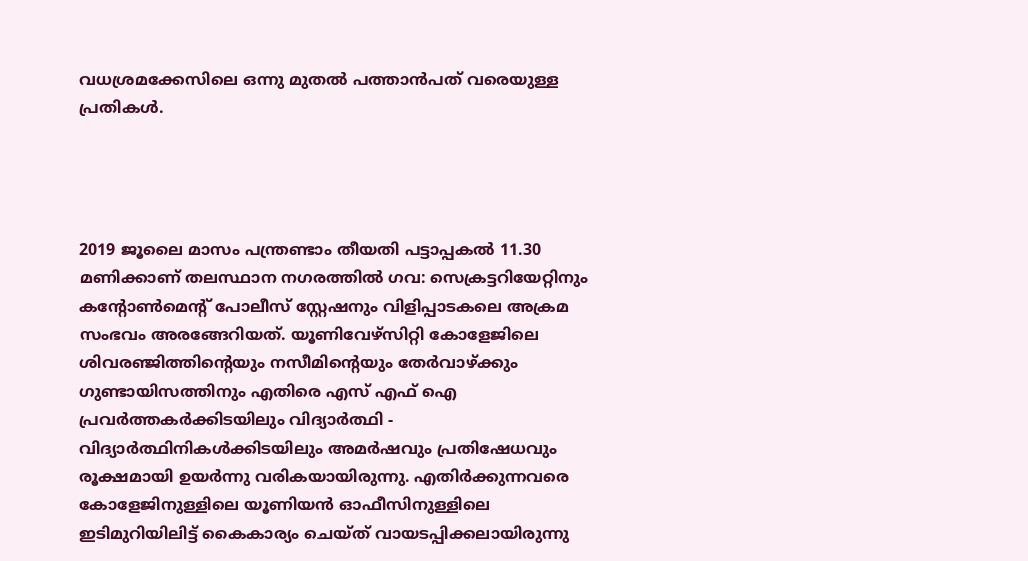വധശ്രമക്കേസിലെ ഒന്നു മുതൽ പത്താൻപത് വരെയുള്ള പ്രതികൾ.




2019 ജൂലൈ മാസം പന്ത്രണ്ടാം തീയതി പട്ടാപ്പകൽ 11.30 മണിക്കാണ് തലസ്ഥാന നഗരത്തിൽ ഗവ: സെക്രട്ടറിയേറ്റിനും കൻ്റോൺമെൻ്റ് പോലീസ് സ്റ്റേഷനും വിളിപ്പാടകലെ അക്രമ സംഭവം അരങ്ങേറിയത്. യൂണിവേഴ്സിറ്റി കോളേജിലെ ശിവരഞ്ജിത്തിൻ്റെയും നസീമിൻ്റെയും തേർവാഴ്ക്കും ഗുണ്ടായിസത്തിനും എതിരെ എസ് എഫ് ഐ പ്രവർത്തകർക്കിടയിലും വിദ്യാർത്ഥി - വിദ്യാർത്ഥിനികൾക്കിടയിലും അമർഷവും പ്രതിഷേധവും രൂക്ഷമായി ഉയർന്നു വരികയായിരുന്നു. എതിർക്കുന്നവരെ കോളേജിനുള്ളിലെ യൂണിയൻ ഓഫീസിനുള്ളിലെ ഇടിമുറിയിലിട്ട് കൈകാര്യം ചെയ്ത് വായടപ്പിക്കലായിരുന്നു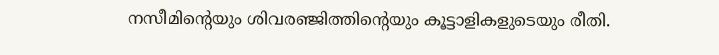നസീമിൻ്റെയും ശിവരഞ്ജിത്തിൻ്റെയും കൂട്ടാളികളുടെയും രീതി.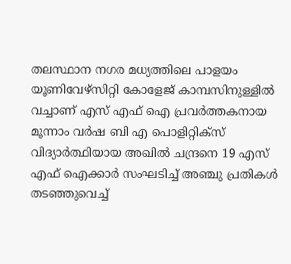തലസ്ഥാന നഗര മധ്യത്തിലെ പാളയം യൂണിവേഴ്‌സിറ്റി കോളേജ് കാമ്പസിനുള്ളിൽ വച്ചാണ് എസ് എഫ് ഐ പ്രവർത്തകനായ മൂന്നാം വർഷ ബി എ പൊളിറ്റിക്സ് വിദ്യാർത്ഥിയായ അഖിൽ ചന്ദ്രനെ 19 എസ് എഫ് ഐക്കാർ സംഘടിച്ച് അഞ്ചു പ്രതികൾ തടഞ്ഞുവെച്ച്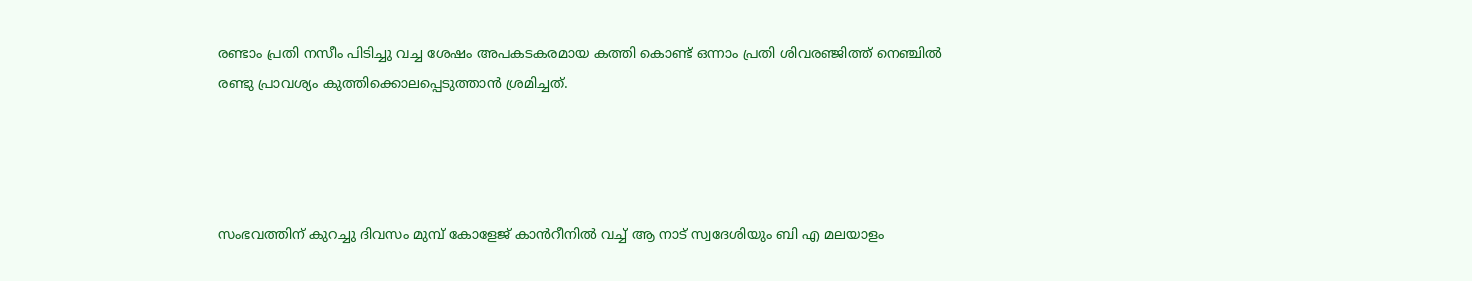രണ്ടാം പ്രതി നസീം പിടിച്ചു വച്ച ശേഷം അപകടകരമായ കത്തി കൊണ്ട് ഒന്നാം പ്രതി ശിവരഞ്ജിത്ത് നെഞ്ചിൽ രണ്ടു പ്രാവശ്യം കുത്തിക്കൊലപ്പെടുത്താൻ ശ്രമിച്ചത്.




സംഭവത്തിന് കുറച്ചു ദിവസം മുമ്പ് കോളേജ് കാൻറീനിൽ വച്ച് ആ നാട് സ്വദേശിയും ബി എ മലയാളം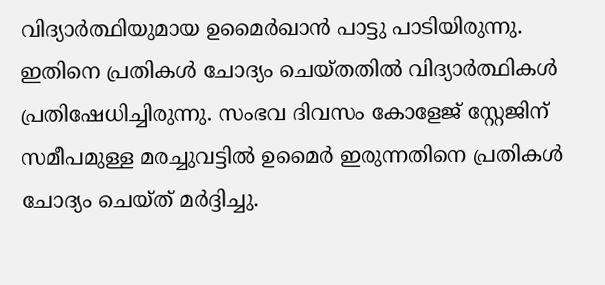വിദ്യാർത്ഥിയുമായ ഉമൈർഖാൻ പാട്ടു പാടിയിരുന്നു. ഇതിനെ പ്രതികൾ ചോദ്യം ചെയ്തതിൽ വിദ്യാർത്ഥികൾ പ്രതിഷേധിച്ചിരുന്നു. സംഭവ ദിവസം കോളേജ് സ്റ്റേജിന് സമീപമുള്ള മരച്ചുവട്ടിൽ ഉമൈർ ഇരുന്നതിനെ പ്രതികൾ ചോദ്യം ചെയ്ത് മർദ്ദിച്ചു.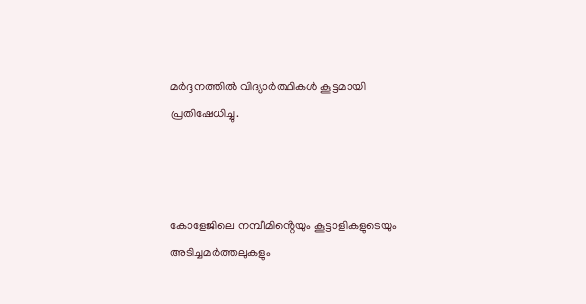മർദ്ദനത്തിൽ വിദ്യാർത്ഥികൾ കൂട്ടമായി പ്രതിഷേധിച്ചു.



കോളേജിലെ നമ്പീമിൻ്റെയും കൂട്ടാളികളുടെയും അടിച്ചമർത്തലുകളും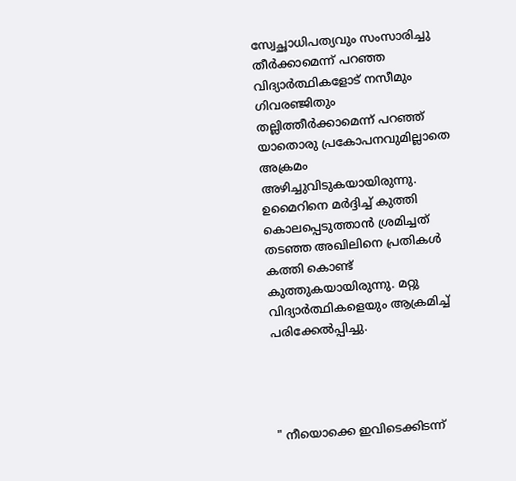സ്വേച്ഛാധിപത്യവും സംസാരിച്ചു തീർക്കാമെന്ന് പറഞ്ഞ വിദ്യാർത്ഥികളോട് നസീമും ഗിവരഞ്ജിതും തല്ലിത്തീർക്കാമെന്ന് പറഞ്ഞ് യാതൊരു പ്രകോപനവുമില്ലാതെ അക്രമം അഴിച്ചുവിടുകയായിരുന്നു. ഉമൈറിനെ മർദ്ദിച്ച് കുത്തി കൊലപ്പെടുത്താൻ ശ്രമിച്ചത് തടഞ്ഞ അഖിലിനെ പ്രതികൾ കത്തി കൊണ്ട് കുത്തുകയായിരുന്നു. മറ്റു വിദ്യാർത്ഥികളെയും ആക്രമിച്ച് പരിക്കേൽപ്പിച്ചു.




" നീയൊക്കെ ഇവിടെക്കിടന്ന്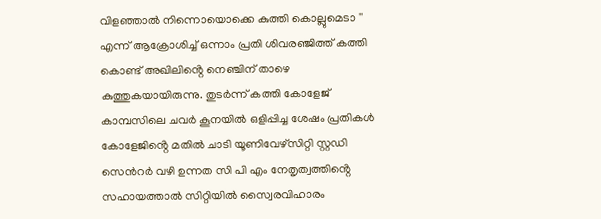വിളഞ്ഞാൽ നിന്നൊയൊക്കെ കുത്തി കൊല്ലുമെടാ '' എന്ന് ആക്രോശിച്ച് ഒന്നാം പ്രതി ശിവരഞ്ജിത്ത് കത്തി കൊണ്ട് അഖിലിൻ്റെ നെഞ്ചിന് താഴെ കുത്തുകയായിരുന്നു. തുടർന്ന് കത്തി കോളേജ് കാമ്പസിലെ ചവർ കൂനയിൽ ഒളിപ്പിച്ച ശേഷം പ്രതികൾ കോളേജിൻ്റെ മതിൽ ചാടി യൂണിവേഴ്സിറ്റി സ്റ്റഡി സെൻറർ വഴി ഉന്നത സി പി എം നേതൃത്വത്തിൻ്റെ സഹായത്താൽ സിറ്റിയിൽ സ്വൈരവിഹാരം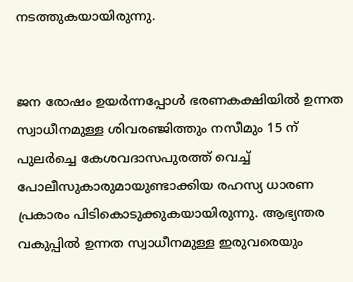നടത്തുകയായിരുന്നു.


ജന രോഷം ഉയർന്നപ്പോൾ ഭരണകക്ഷിയിൽ ഉന്നത സ്വാധീനമുള്ള ശിവരഞ്ജിത്തും നസീമും 15 ന് പുലർച്ചെ കേശവദാസപുരത്ത് വെച്ച് പോലീസുകാരുമായുണ്ടാക്കിയ രഹസ്യ ധാരണ പ്രകാരം പിടികൊടുക്കുകയായിരുന്നു. ആഭ്യന്തര വകുപ്പിൽ ഉന്നത സ്വാധീനമുള്ള ഇരുവരെയും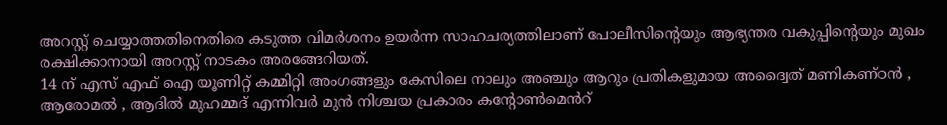അറസ്റ്റ് ചെയ്യാത്തതിനെതിരെ കടുത്ത വിമർശനം ഉയർന്ന സാഹചര്യത്തിലാണ് പോലീസിന്റെയും ആഭ്യന്തര വകുപ്പിന്റെയും മുഖം രക്ഷിക്കാനായി അറസ്റ്റ് നാടകം അരങ്ങേറിയത്.
14 ന് എസ് എഫ് ഐ യൂണിറ്റ് കമ്മിറ്റി അംഗങ്ങളും കേസിലെ നാലും അഞ്ചും ആറും പ്രതികളുമായ അദ്വൈത് മണികണ്ഠൻ , ആരോമൽ , ആദിൽ മുഹമ്മദ് എന്നിവർ മുൻ നിശ്ചയ പ്രകാരം കന്റോൺമെൻറ്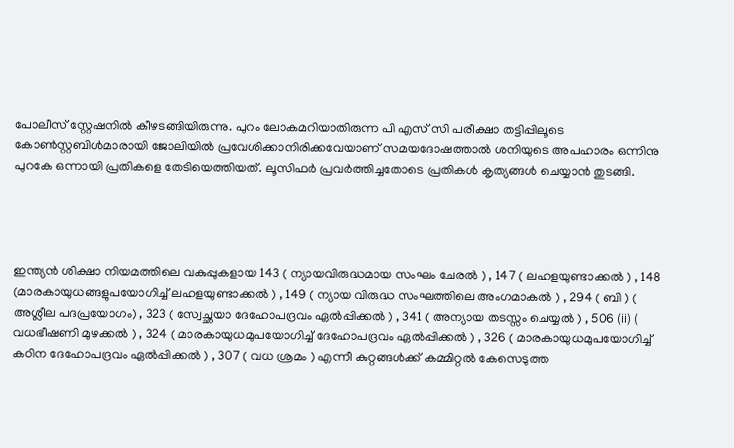പോലീസ് സ്റ്റേഷനിൽ കീഴsങ്ങിയിരുന്നു. പുറം ലോകമറിയാതിരുന്ന പി എസ് സി പരീക്ഷാ തട്ടിപ്പിലൂടെ കോൺസ്റ്റബിൾമാരായി ജോലിയിൽ പ്രവേശിക്കാനിരിക്കവേയാണ് സമയദോഷത്താൽ ശനിയുടെ അപഹാരം ഒന്നിനു പുറകേ ഒന്നായി പ്രതികളെ തേടിയെത്തിയത്. ലൂസിഫർ പ്രവർത്തിച്ചതോടെ പ്രതികൾ കൃത്യങ്ങൾ ചെയ്യാൻ തുടങ്ങി.




ഇന്ത്യൻ ശിക്ഷാ നിയമത്തിലെ വകുപ്പുകളായ 143 ( ന്യായവിരുദ്ധമായ സംഘം ചേരൽ ) , 147 ( ലഹളയുണ്ടാക്കൽ ) , 148 (മാരകായുധങ്ങളുപയോഗിച്ച് ലഹളയുണ്ടാക്കൽ ) , 149 ( ന്യായ വിരുദ്ധ സംഘത്തിലെ അംഗമാകൽ ) , 294 ( ബി ) ( അശ്ലീല പദപ്രയോഗം) , 323 ( സ്വേച്ഛയാ ദേഹോപദ്രവം ഏൽപ്പിക്കൽ ) , 341 ( അന്യായ തടസ്സം ചെയ്യൽ ) , 506 (ii) ( വധഭീഷണി മുഴക്കൽ ) , 324 ( മാരകായുധമുപയോഗിച്ച് ദേഹോപദ്രവം ഏൽപ്പിക്കൽ ) , 326 ( മാരകായുധമുപയോഗിച്ച് കഠിന ദേഹോപദ്രവം ഏൽപ്പിക്കൽ ) , 307 ( വധ ശ്രമം ) എന്നീ കുറ്റങ്ങൾക്ക് കമ്മിറ്റൽ കേസെടുത്ത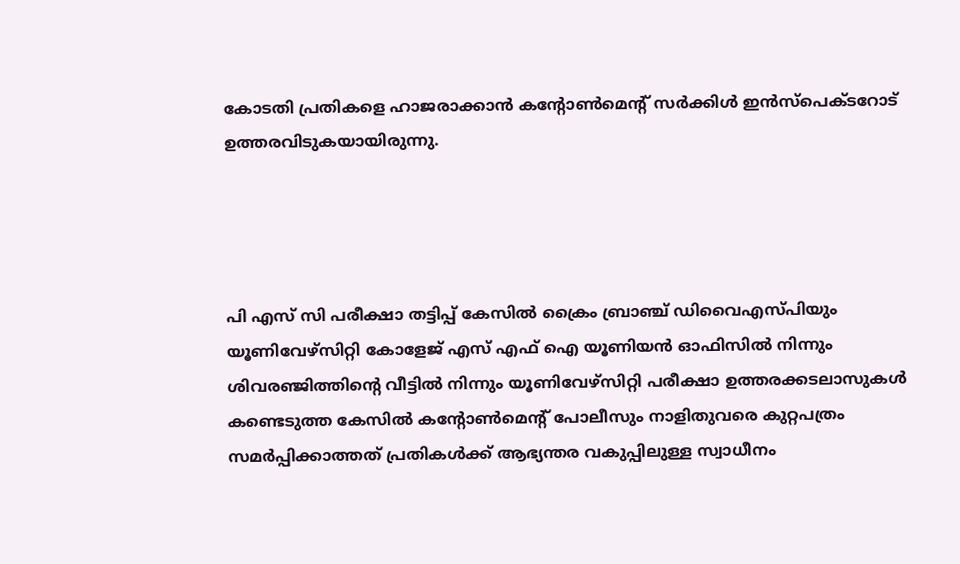കോടതി പ്രതികളെ ഹാജരാക്കാൻ കൻ്റോൺമെൻ്റ് സർക്കിൾ ഇൻസ്പെക്ടറോട് ഉത്തരവിടുകയായിരുന്നു.




പി എസ് സി പരീക്ഷാ തട്ടിപ്പ് കേസിൽ ക്രൈം ബ്രാഞ്ച് ഡിവൈഎസ്പിയും യൂണിവേഴ്സിറ്റി കോളേജ് എസ് എഫ് ഐ യൂണിയൻ ഓഫിസിൽ നിന്നും ശിവരഞ്ജിത്തിൻ്റെ വീട്ടിൽ നിന്നും യൂണിവേഴ്സിറ്റി പരീക്ഷാ ഉത്തരക്കടലാസുകൾ കണ്ടെടുത്ത കേസിൽ കൻ്റോൺമെൻ്റ് പോലീസും നാളിതുവരെ കുറ്റപത്രം സമർപ്പിക്കാത്തത് പ്രതികൾക്ക് ആഭ്യന്തര വകുപ്പിലുള്ള സ്വാധീനം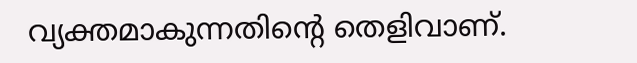വ്യക്തമാകുന്നതിൻ്റെ തെളിവാണ്.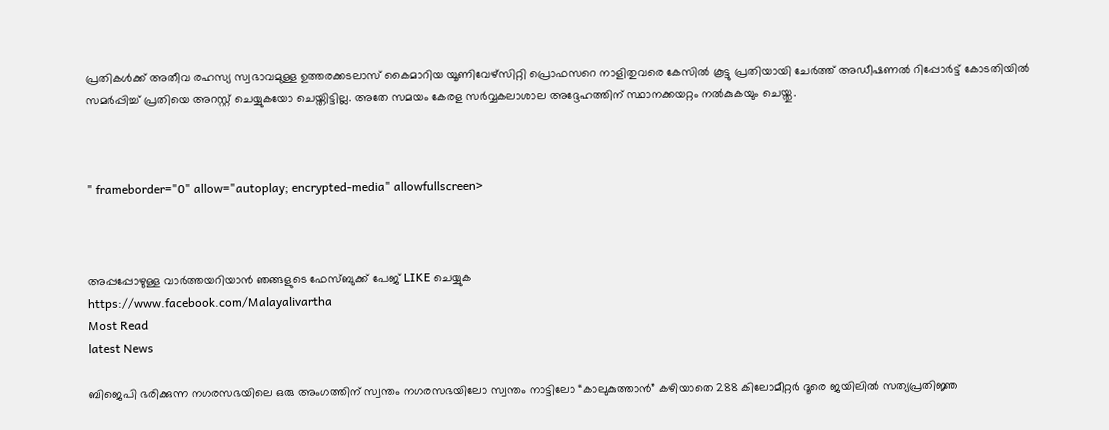പ്രതികൾക്ക് അതീവ രഹസ്യ സ്വഭാവമുള്ള ഉത്തരക്കടലാസ് കൈമാറിയ യൂണിവേഴ്സിറ്റി പ്രൊഫസറെ നാളിതുവരെ കേസിൽ കൂട്ടു പ്രതിയായി ചേർത്ത് അഡീഷണൽ റിപ്പോർട്ട് കോടതിയിൽ സമർപ്പിച്ച് പ്രതിയെ അറസ്റ്റ് ചെയ്യുകയോ ചെയ്തിട്ടില്ല. അതേ സമയം കേരള സർവ്വകലാശാല അദ്ദേഹത്തിന് സ്ഥാനക്കയറ്റം നൽകുകയും ചെയ്തു.



" frameborder="0" allow="autoplay; encrypted-media" allowfullscreen>



അപ്പപ്പോഴുള്ള വാര്‍ത്തയറിയാന്‍ ഞങ്ങളുടെ ഫേസ്‌ബുക്ക്‌ പേജ് LIKE ചെയ്യുക
https://www.facebook.com/Malayalivartha
Most Read
latest News

ബിജെപി ഭരിക്കുന്ന നഗരസഭയിലെ ഒരു അംഗത്തിന് സ്വന്തം നഗരസഭയിലോ സ്വന്തം നാട്ടിലോ “കാലുകുത്താൻ” കഴിയാതെ 288 കിലോമീറ്റർ ദൂരെ ജയിലിൽ സത്യപ്രതിജ്ഞ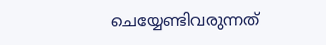ചെയ്യേണ്ടിവരുന്നത്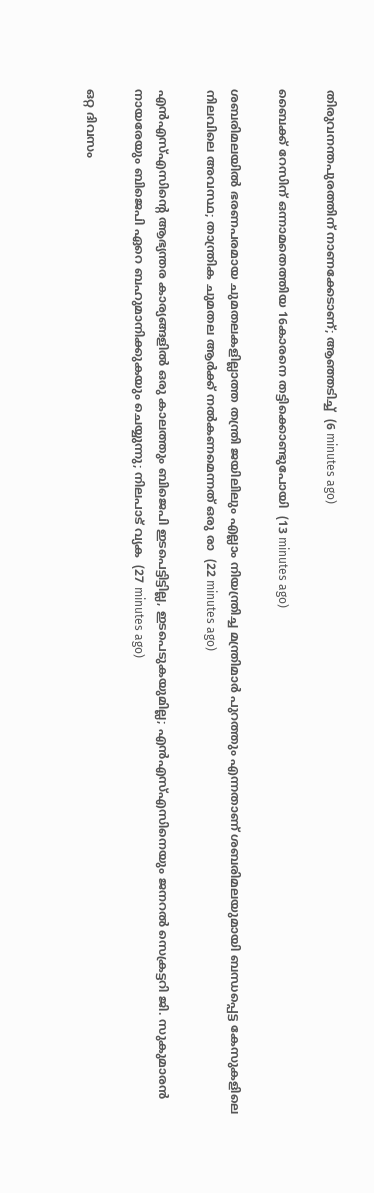തിരുവനന്തപുരത്തിന് നാണക്കേടാണ്; ആഞ്ഞടിച്ച്  (6 minutes ago)

ബൈക്ക് റേസിന് ഒന്നാമതെത്തിയ 16കാരനെ തട്ടിക്കൊണ്ടുപോയി  (13 minutes ago)

ശബരിമലയില്‍ ഭരണപരമായ ചുമതലകളില്ലാത്ത തന്ത്രി ജയിലിലും എല്ലാം നിയന്ത്രിച്ച മന്ത്രിമാര്‍ പുറത്തും എന്നതാണ് ശബരിമലയുമായി ബന്ധപ്പെട്ട കേസുകളിലെ നിലവിലെ അവസ്ഥ; താന്ത്രിക ചുമതല ആര്‍ക്ക് നല്‍കണമെന്നത് ഒരു രാ  (22 minutes ago)

എന്‍എസ്എസിന്റെ ആഭ്യന്തര കാര്യങ്ങളില്‍ ഒരു കാലത്തും ബിജെപി ഇടപെട്ടിട്ടില്ല, ഇടപെടുകയുമില്ല; എന്‍എസ്എസിനെയും ജനറല്‍ സെക്രട്ടറി ജി. സുകുമാരന്‍ നായരേയും ബിജെപി ഏറെ ബഹുമാനിക്കുകയും ചെയ്യുന്നു; നിലപാട് വ്യക  (27 minutes ago)

ഒറ്റ ദിവസം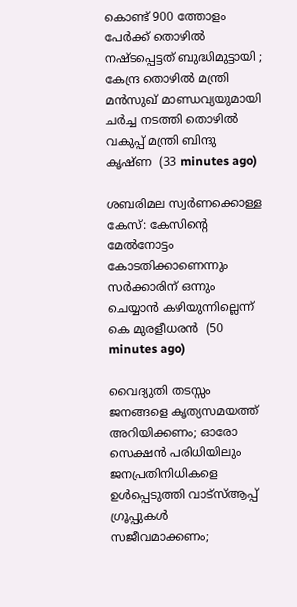കൊണ്ട് 900 ത്തോളം പേർക്ക് തൊഴിൽ നഷ്ടപ്പെട്ടത് ബുദ്ധിമുട്ടായി ; കേന്ദ്ര തൊഴിൽ മന്ത്രി മൻസുഖ് മാണ്ഡവ്യയുമായി ചർച്ച നടത്തി തൊഴിൽ വകുപ്പ് മന്ത്രി ബിന്ദു കൃഷ്ണ  (33 minutes ago)

ശബരിമല സ്വര്‍ണക്കൊള്ള കേസ്: കേസിന്റെ മേല്‍നോട്ടം കോടതിക്കാണെന്നും സര്‍ക്കാരിന് ഒന്നും ചെയ്യാന്‍ കഴിയുന്നില്ലെന്ന് കെ മുരളീധരന്‍  (50 minutes ago)

വൈദ്യുതി തടസ്സം ജനങ്ങളെ കൃത്യസമയത്ത് അറിയിക്കണം; ഓരോ സെക്ഷൻ പരിധിയിലും ജനപ്രതിനിധികളെ ഉൾപ്പെടുത്തി വാട്‌സ്ആപ്പ് ഗ്രൂപ്പുകൾ സജീവമാക്കണം;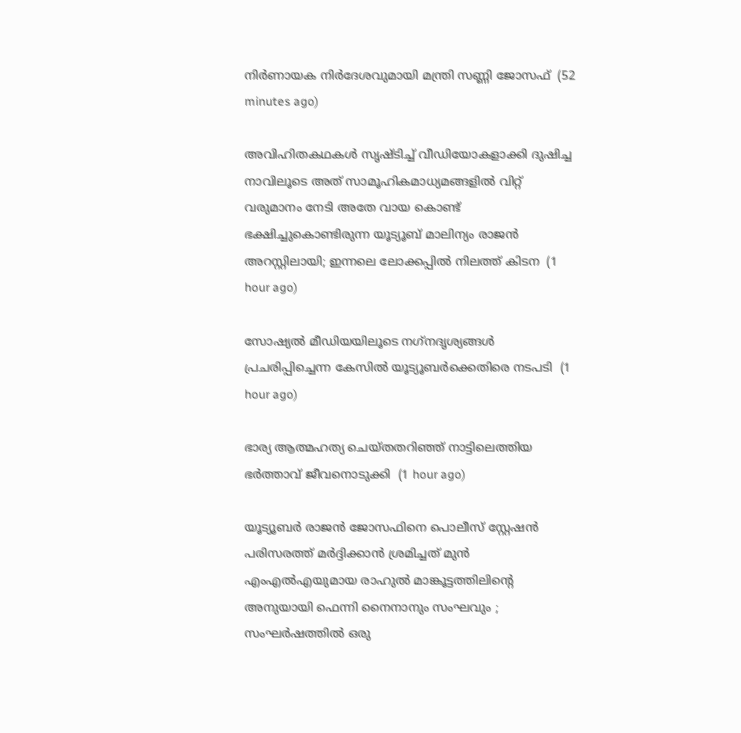നിർണായക നിർദേശവുമായി മന്ത്രി സണ്ണി ജോസഫ്  (52 minutes ago)

അവിഹിതകഥകൾ സൃഷ്ടിച്ച് വീഡിയോകളാക്കി ദുഷിച്ച നാവിലൂടെ അത് സാമൂഹികമാധ്യമങ്ങളിൽ വിറ്റ് വരുമാനം നേടി അതേ വായ കൊണ്ട് ഭക്ഷിച്ചുകൊണ്ടിരുന്ന യൂട്യൂബ് മാലിന്യം രാജൻ അറസ്റ്റിലായി; ഇന്നലെ ലോക്കപ്പിൽ നിലത്ത് കിടന  (1 hour ago)

സോഷ്യല്‍ മീഡിയയിലൂടെ നഗ്‌നദൃശ്യങ്ങള്‍ പ്രചരിപ്പിച്ചെന്ന കേസില്‍ യൂട്യൂബര്‍ക്കെതിരെ നടപടി  (1 hour ago)

ഭാര്യ ആത്മഹത്യ ചെയ്തതറിഞ്ഞ് നാട്ടിലെത്തിയ ഭര്‍ത്താവ് ജീവനൊടുക്കി  (1 hour ago)

യൂട്യൂബർ രാജൻ ജോസഫിനെ പൊലീസ് സ്റ്റേഷൻ പരിസരത്ത് മർദ്ദിക്കാൻ ശ്രമിച്ചത് മുൻ എംഎൽഎയുമായ രാഹുൽ മാങ്കൂട്ടത്തിലിന്റെ അനുയായി ഫെന്നി നൈനാനും സംഘവും ; സംഘർഷത്തിൽ ഒരു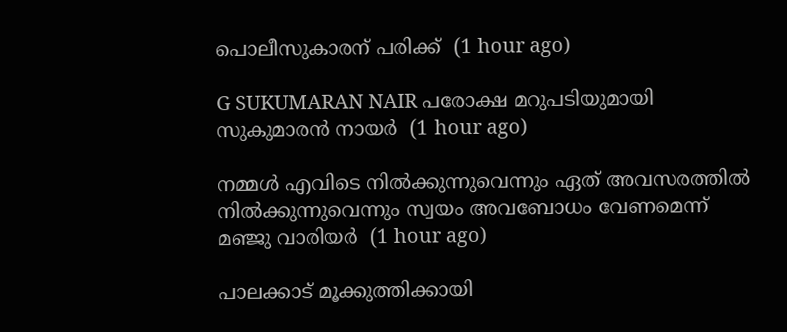പൊലീസുകാരന് പരിക്ക്  (1 hour ago)

G SUKUMARAN NAIR പരോക്ഷ മറുപടിയുമായി സുകുമാരന്‍ നായര്‍  (1 hour ago)

നമ്മള്‍ എവിടെ നില്‍ക്കുന്നുവെന്നും ഏത് അവസരത്തില്‍ നില്‍ക്കുന്നുവെന്നും സ്വയം അവബോധം വേണമെന്ന് മഞ്ജു വാരിയര്‍  (1 hour ago)

പാലക്കാട് മൂക്കുത്തിക്കായി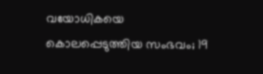വയോധികയെ കൊലപ്പെടുത്തിയ സംഭവം; 19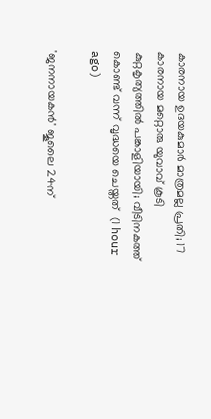കാരനായ ഉദയകുമാർ മാത്രമല്ല പ്രതി; 17 കാരനായ മറ്റൊരു യുവാവ് കൂടി കുറ്റകൃത്യത്തിൽ പങ്കാളിയായി; വീടിനകത്ത് കൊണ്ട് വന്ന് വൃദ്ധയെ ചെയ്തത്  (1 hour ago)

'ജനനായകന്‍' ജൂലൈ 24ന്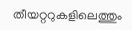തീയറ്ററുകളിലെത്തും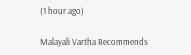(1 hour ago)

Malayali Vartha Recommends